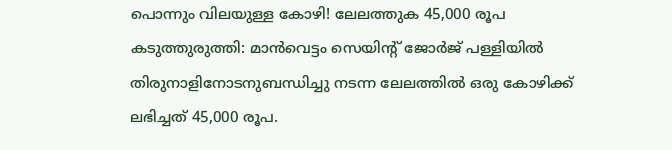പൊന്നും വിലയുള്ള കോഴി! ലേലത്തുക 45,000 രൂപ
കടുത്തുരുത്തി: മാൻവെട്ടം സെയിന്റ് ജോർജ് പള്ളിയിൽ തിരുനാളിനോടനുബന്ധിച്ചു നടന്ന ലേലത്തിൽ ഒരു കോഴിക്ക് ലഭിച്ചത് 45,000 രൂപ.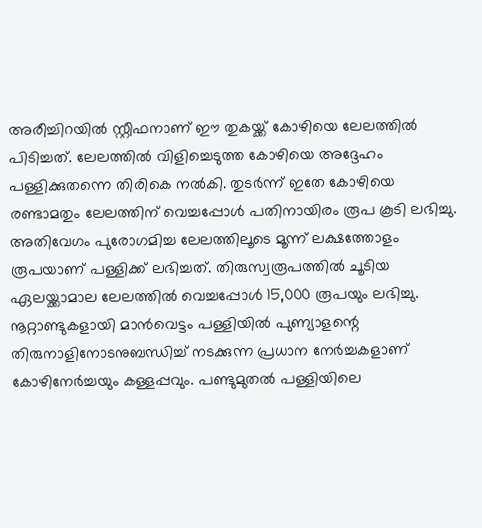അരീച്ചിറയിൽ സ്റ്റീഫനാണ് ഈ തുകയ്ക്ക് കോഴിയെ ലേലത്തിൽ പിടിച്ചത്. ലേലത്തിൽ വിളിച്ചെടുത്ത കോഴിയെ അദ്ദേഹം പള്ളിക്കുതന്നെ തിരികെ നൽകി. തുടർന്ന് ഇതേ കോഴിയെ രണ്ടാമതും ലേലത്തിന് വെച്ചപ്പോൾ പതിനായിരം രൂപ കൂടി ലഭിച്ചു. അതിവേഗം പുരോഗമിച്ച ലേലത്തിലൂടെ മൂന്ന് ലക്ഷത്തോളം രൂപയാണ് പള്ളിക്ക് ലഭിച്ചത്. തിരുസ്വരൂപത്തിൽ ചൂടിയ ഏലയ്ക്കാമാല ലേലത്തിൽ വെച്ചപ്പോൾ 15,000 രൂപയും ലഭിച്ചു.
നൂറ്റാണ്ടുകളായി മാൻവെട്ടം പള്ളിയിൽ പുണ്യാളന്റെ തിരുനാളിനോടനുബന്ധിച്ച് നടക്കുന്ന പ്രധാന നേർച്ചകളാണ് കോഴിനേർച്ചയും കള്ളപ്പവും. പണ്ടുമുതൽ പള്ളിയിലെ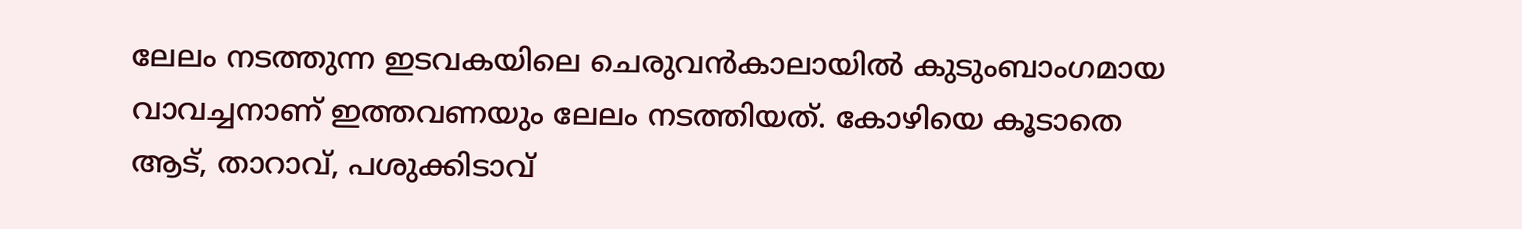ലേലം നടത്തുന്ന ഇടവകയിലെ ചെരുവൻകാലായിൽ കുടുംബാംഗമായ വാവച്ചനാണ് ഇത്തവണയും ലേലം നടത്തിയത്. കോഴിയെ കൂടാതെ ആട്, താറാവ്, പശുക്കിടാവ്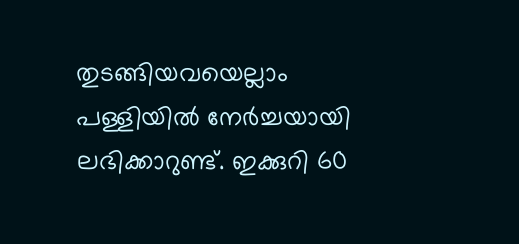തുടങ്ങിയവയെല്ലാം പള്ളിയിൽ നേർച്ചയായി ലഭിക്കാറുണ്ട്. ഇക്കുറി 60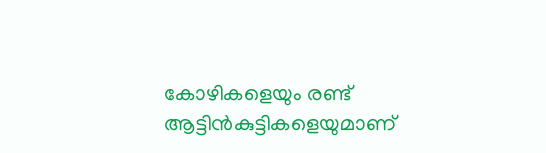കോഴികളെയും രണ്ട് ആട്ടിൻകുട്ടികളെയുമാണ്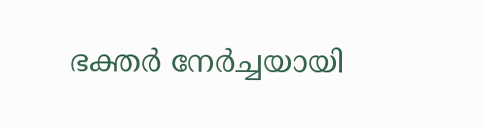ഭക്തർ നേർച്ചയായി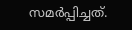സമർപ്പിച്ചത്.